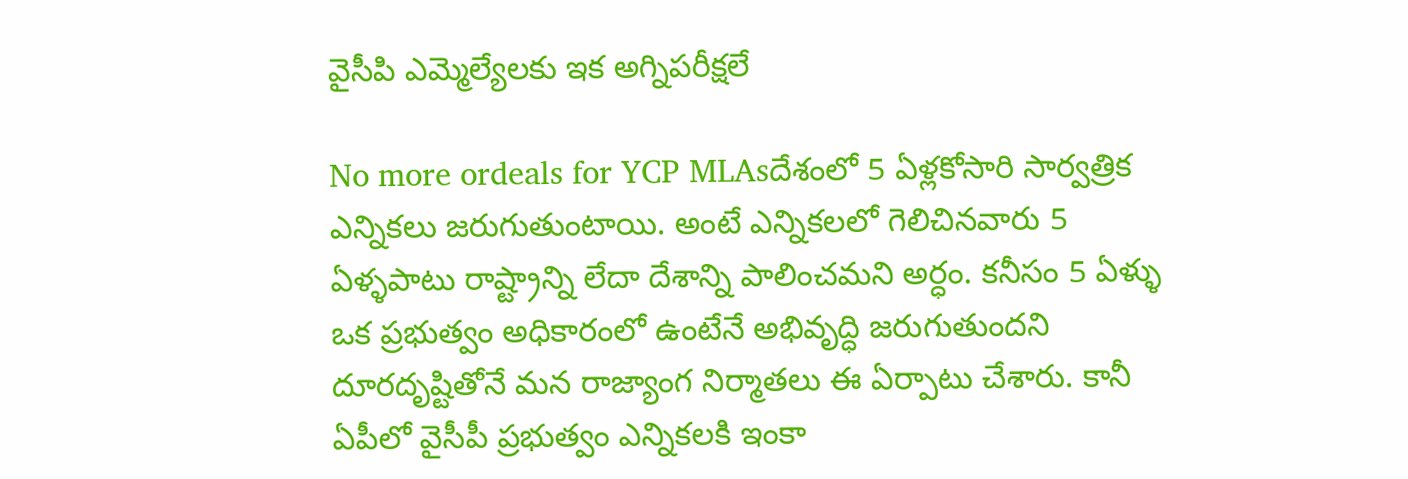వైసీపి ఎమ్మెల్యేలకు ఇక అగ్నిపరీక్షలే

No more ordeals for YCP MLAsదేశంలో 5 ఏళ్లకోసారి సార్వత్రిక ఎన్నికలు జరుగుతుంటాయి. అంటే ఎన్నికలలో గెలిచినవారు 5 ఏళ్ళపాటు రాష్ట్రాన్ని లేదా దేశాన్ని పాలించమని అర్ధం. కనీసం 5 ఏళ్ళు ఒక ప్రభుత్వం అధికారంలో ఉంటేనే అభివృద్ధి జరుగుతుందని దూరదృష్టితోనే మన రాజ్యాంగ నిర్మాతలు ఈ ఏర్పాటు చేశారు. కానీ ఏపీలో వైసీపీ ప్రభుత్వం ఎన్నికలకి ఇంకా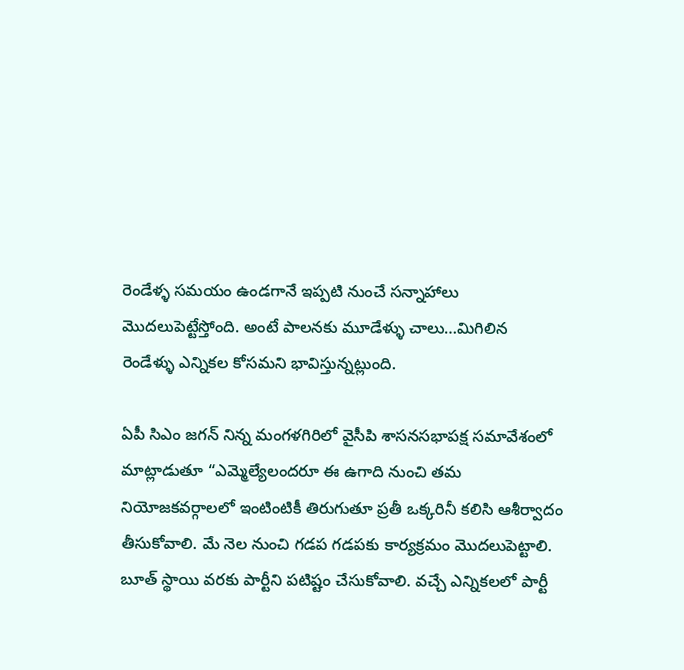రెండేళ్ళ సమయం ఉండగానే ఇప్పటి నుంచే సన్నాహాలు మొదలుపెట్టేస్తోంది. అంటే పాలనకు మూడేళ్ళు చాలు…మిగిలిన రెండేళ్ళు ఎన్నికల కోసమని భావిస్తున్నట్లుంది.

ఏపీ సిఎం జగన్ నిన్న మంగళగిరిలో వైసీపి శాసనసభాపక్ష సమావేశంలో మాట్లాడుతూ “ఎమ్మెల్యేలందరూ ఈ ఉగాది నుంచి తమ నియోజకవర్గాలలో ఇంటింటికీ తిరుగుతూ ప్రతీ ఒక్కరినీ కలిసి ఆశీర్వాదం తీసుకోవాలి. మే నెల నుంచి గడప గడపకు కార్యక్రమం మొదలుపెట్టాలి. బూత్ స్థాయి వరకు పార్టీని పటిష్టం చేసుకోవాలి. వచ్చే ఎన్నికలలో పార్టీ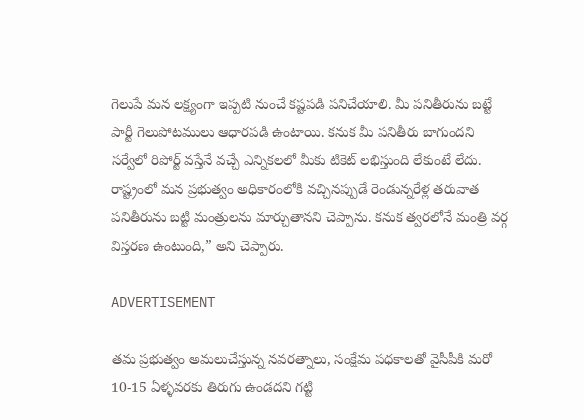గెలుపే మన లక్ష్యంగా ఇప్పటి నుంచే కష్టపడి పనిచేయాలి. మీ పనితీరును బట్టే పార్టీ గెలుపోటములు ఆధారపడి ఉంటాయి. కనుక మీ పనితీరు బాగుందని సర్వేలో రిపోర్ట్ వస్తేనే వచ్చే ఎన్నికలలో మీకు టికెట్ లభిస్తుంది లేకుంటే లేదు. రాష్ట్రంలో మన ప్రభుత్వం అధికారంలోకి వచ్చినప్పుడే రెండున్నరేళ్ల తరువాత పనితీరును బట్టి మంత్రులను మార్చుతానని చెప్పాను. కనుక త్వరలోనే మంత్రి వర్గ విస్తరణ ఉంటుంది,” అని చెప్పారు.

ADVERTISEMENT

తమ ప్రభుత్వం అమలుచేస్తున్న నవరత్నాలు, సంక్షేమ పధకాలతో వైసీపీకి మరో 10-15 ఏళ్ళవరకు తిరుగు ఉండదని గట్టి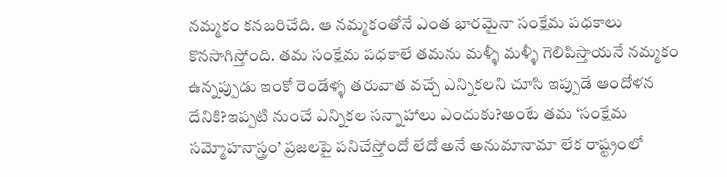నమ్మకం కనబరిచేది. ఆ నమ్మకంతోనే ఎంత భారమైనా సంక్షేమ పధకాలు కొనసాగిస్తోంది. తమ సంక్షేమ పధకాలే తమను మళ్ళీ మళ్ళీ గెలిపిస్తాయనే నమ్మకం ఉన్నప్పుడు ఇంకో రెండేళ్ళ తరువాత వచ్చే ఎన్నికలని చూసి ఇప్పుడే ఆందోళన దేనికి?ఇప్పటి నుంచే ఎన్నికల సన్నాహాలు ఎందుకు?అంటే తమ ‘సంక్షేమ సమ్మోహనాస్త్రం’ ప్రజలపై పనిచేస్తోందో లేదో అనే అనుమానామా లేక రాష్ట్రంలో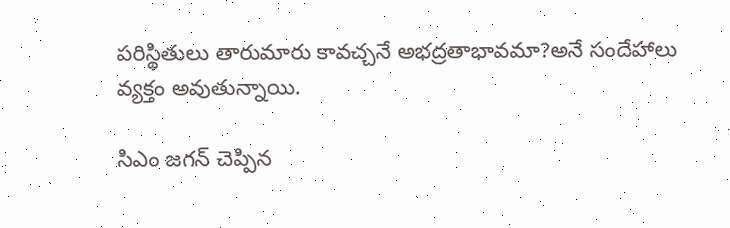పరిస్థితులు తారుమారు కావచ్చనే అభద్రతాభావమా?అనే సందేహాలు వ్యక్తం అవుతున్నాయి.

సిఎం జగన్ చెప్పిన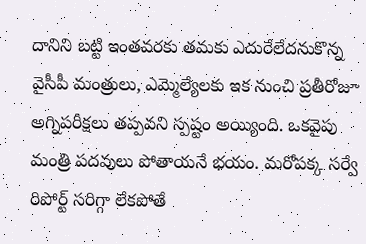దానిని బట్టి ఇంతవరకు తమకు ఎదురేలేదనుకొన్న వైసీపీ మంత్రులు, ఎమ్మెల్యేలకు ఇక నుంచి ప్రతీరోజూ అగ్నిపరీక్షలు తప్పవని స్పష్టం అయ్యింది. ఒకవైపు మంత్రి పదవులు పోతాయనే భయం. మరోపక్క సర్వే రిపోర్ట్ సరిగ్గా లేకపోతే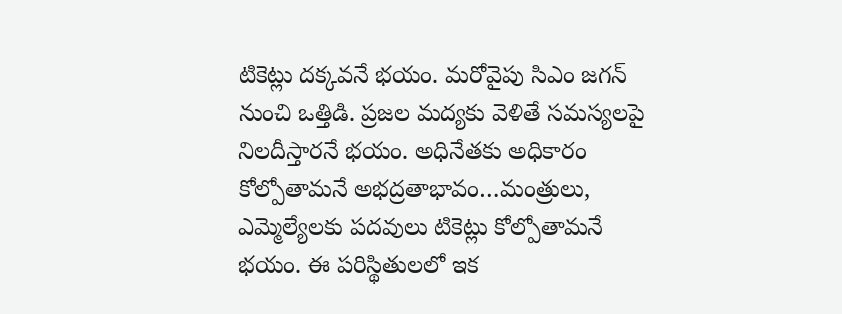టికెట్లు దక్కవనే భయం. మరోవైపు సిఎం జగన్ నుంచి ఒత్తిడి. ప్రజల మద్యకు వెళితే సమస్యలపై నిలదీస్తారనే భయం. అధినేతకు అధికారం కోల్పోతామనే అభద్రతాభావం…మంత్రులు, ఎమ్మెల్యేలకు పదవులు టికెట్లు కోల్పోతామనే భయం. ఈ పరిస్థితులలో ఇక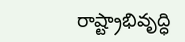రాష్ట్రాభివృద్ధి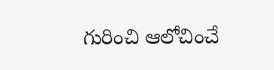గురించి ఆలోచించే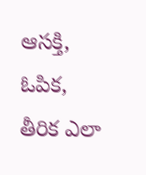ఆసక్తి, ఓపిక, తీరిక ఎలా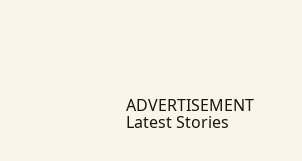ADVERTISEMENT
Latest Stories